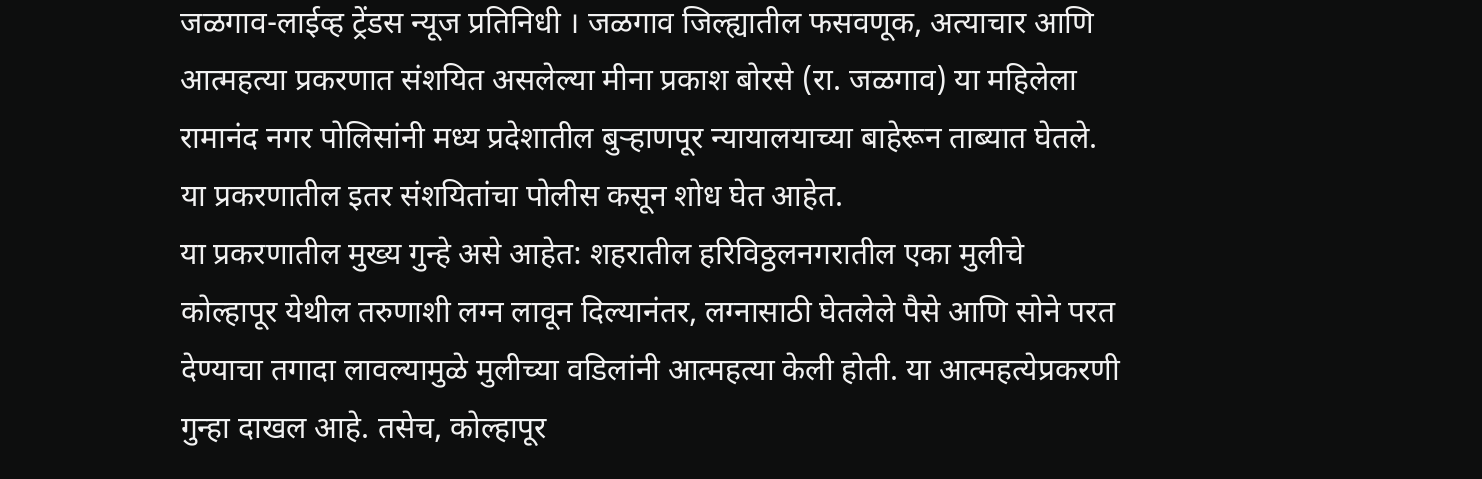जळगाव-लाईव्ह ट्रेंडस न्यूज प्रतिनिधी । जळगाव जिल्ह्यातील फसवणूक, अत्याचार आणि आत्महत्या प्रकरणात संशयित असलेल्या मीना प्रकाश बोरसे (रा. जळगाव) या महिलेला रामानंद नगर पोलिसांनी मध्य प्रदेशातील बुऱ्हाणपूर न्यायालयाच्या बाहेरून ताब्यात घेतले. या प्रकरणातील इतर संशयितांचा पोलीस कसून शोध घेत आहेत.
या प्रकरणातील मुख्य गुन्हे असे आहेत: शहरातील हरिविठ्ठलनगरातील एका मुलीचे कोल्हापूर येथील तरुणाशी लग्न लावून दिल्यानंतर, लग्नासाठी घेतलेले पैसे आणि सोने परत देण्याचा तगादा लावल्यामुळे मुलीच्या वडिलांनी आत्महत्या केली होती. या आत्महत्येप्रकरणी गुन्हा दाखल आहे. तसेच, कोल्हापूर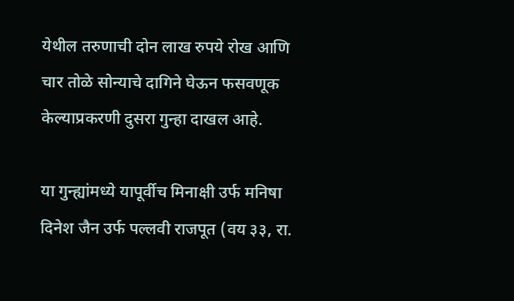येथील तरुणाची दोन लाख रुपये रोख आणि चार तोळे सोन्याचे दागिने घेऊन फसवणूक केल्याप्रकरणी दुसरा गुन्हा दाखल आहे.

या गुन्ह्यांमध्ये यापूर्वीच मिनाक्षी उर्फ मनिषा दिनेश जैन उर्फ पल्लवी राजपूत (वय ३३, रा.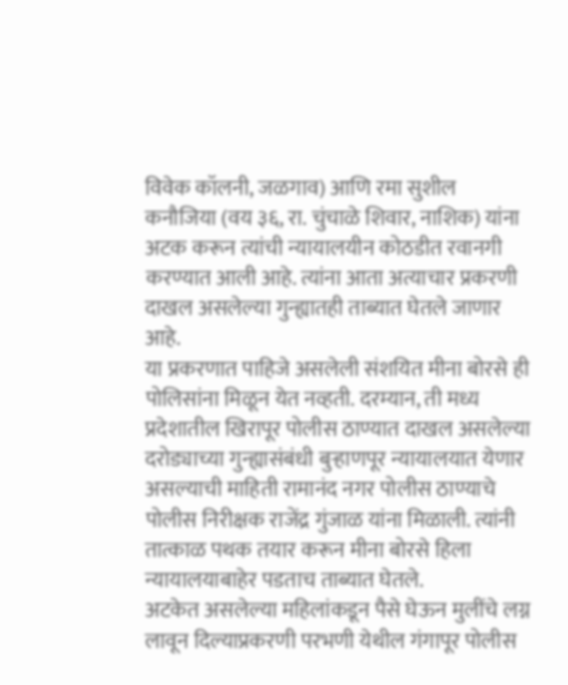विवेक कॉलनी, जळगाव) आणि रमा सुशील कनौजिया (वय ३६, रा. चुंचाळे शिवार, नाशिक) यांना अटक करून त्यांची न्यायालयीन कोठडीत रवानगी करण्यात आली आहे. त्यांना आता अत्याचार प्रकरणी दाखल असलेल्या गुन्ह्यातही ताब्यात घेतले जाणार आहे.
या प्रकरणात पाहिजे असलेली संशयित मीना बोरसे ही पोलिसांना मिळून येत नव्हती. दरम्यान, ती मध्य प्रदेशातील खिरापूर पोलीस ठाण्यात दाखल असलेल्या दरोड्याच्या गुन्ह्यासंबंधी बुऱ्हाणपूर न्यायालयात येणार असल्याची माहिती रामानंद नगर पोलीस ठाण्याचे पोलीस निरीक्षक राजेंद्र गुंजाळ यांना मिळाली. त्यांनी तात्काळ पथक तयार करून मीना बोरसे हिला न्यायालयाबाहेर पडताच ताब्यात घेतले.
अटकेत असलेल्या महिलांकडून पैसे घेऊन मुलींचे लग्न लावून दिल्याप्रकरणी परभणी येथील गंगापूर पोलीस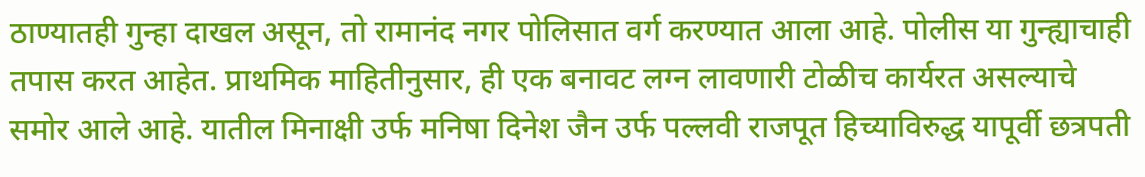ठाण्यातही गुन्हा दाखल असून, तो रामानंद नगर पोलिसात वर्ग करण्यात आला आहे. पोलीस या गुन्ह्याचाही तपास करत आहेत. प्राथमिक माहितीनुसार, ही एक बनावट लग्न लावणारी टोळीच कार्यरत असल्याचे समोर आले आहे. यातील मिनाक्षी उर्फ मनिषा दिनेश जैन उर्फ पल्लवी राजपूत हिच्याविरुद्ध यापूर्वी छत्रपती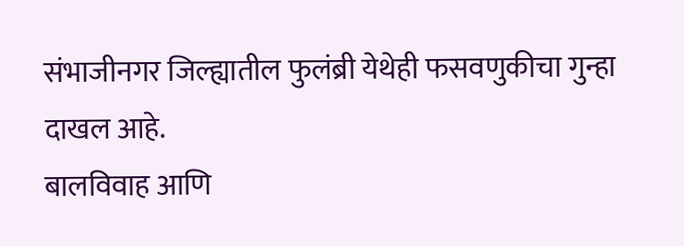संभाजीनगर जिल्ह्यातील फुलंब्री येथेही फसवणुकीचा गुन्हा दाखल आहे.
बालविवाह आणि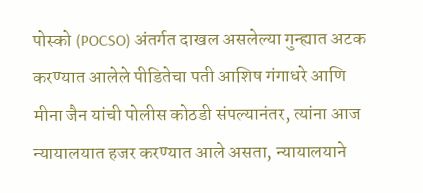पोस्को (POCSO) अंतर्गत दाखल असलेल्या गुन्ह्यात अटक करण्यात आलेले पीडितेचा पती आशिष गंगाधरे आणि मीना जैन यांची पोलीस कोठडी संपल्यानंतर, त्यांना आज न्यायालयात हजर करण्यात आले असता, न्यायालयाने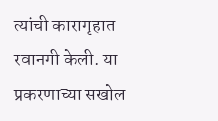त्यांची कारागृहात रवानगी केली. या प्रकरणाच्या सखोल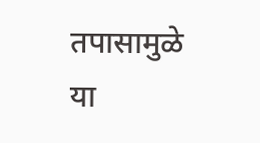तपासामुळे या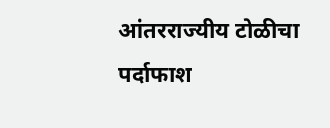आंतरराज्यीय टोळीचा पर्दाफाश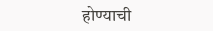होण्याची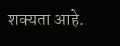शक्यता आहे.